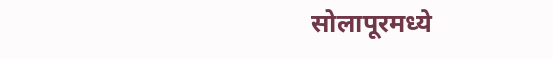सोलापूरमध्ये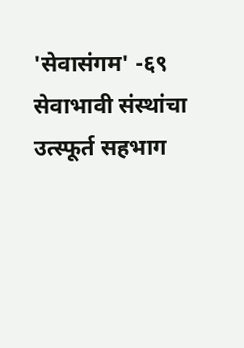'सेवासंगम' -६९ सेवाभावी संस्थांचा उत्स्फूर्त सहभाग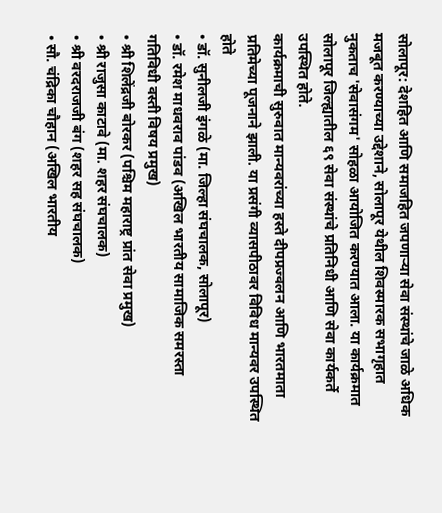सोलापूर: देशहित आणि समाजहित जपणाऱ्या सेवा संस्थांचे जाळे अधिक मजबूत करण्याच्या उद्देशाने, सोलापूर येथील शिवस्मारक सभागृहात नुकताच 'सेवासंगम' सोहळा आयोजित करण्यात आला. या कार्यक्रमात सोलापूर जिल्ह्यातील ६९ सेवा संस्थांचे प्रतिनिधी आणि सेवा कार्यकर्ते उपस्थित होते.
कार्यक्रमाची सुरुवात मान्यवरांच्या हस्ते दीपप्रज्वलन आणि भारतमाता प्रतिमेच्या पूजनाने झाली. या प्रसंगी व्यासपीठावर विविध मान्यवर उपस्थित होते
• डॉ. सुनीलजी इंगळे (मा. जिल्हा संघचालक, सोलापूर)
• डॉ. रमेश माधवराव पांडव (अखिल भारतीय सामाजिक समरस्ता गतिविधी वस्ती विषय प्रमुख)
• श्री शिलेंद्रजी बोरकर (पश्चिम महाराष्ट्र प्रांत सेवा प्रमुख)
• श्री राजुसा काटावे (मा. शहर संघचालक)
• श्री वरदराजजी बंग (शहर सह संघचालक)
• सौ. चंद्रिका चौहान (अखिल भारतीय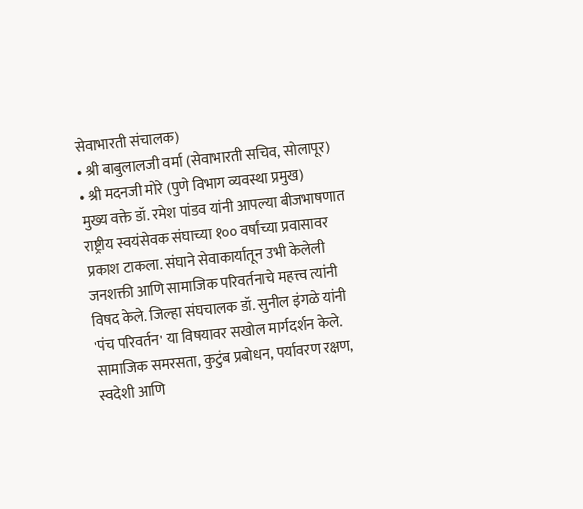सेवाभारती संचालक)
• श्री बाबुलालजी वर्मा (सेवाभारती सचिव, सोलापूर)
• श्री मदनजी मोरे (पुणे विभाग व्यवस्था प्रमुख)
मुख्य वक्ते डॉ. रमेश पांडव यांनी आपल्या बीजभाषणात राष्ट्रीय स्वयंसेवक संघाच्या १०० वर्षांच्या प्रवासावर प्रकाश टाकला. संघाने सेवाकार्यातून उभी केलेली जनशक्ती आणि सामाजिक परिवर्तनाचे महत्त्व त्यांनी विषद केले. जिल्हा संघचालक डॉ. सुनील इंगळे यांनी 'पंच परिवर्तन' या विषयावर सखोल मार्गदर्शन केले. सामाजिक समरसता, कुटुंब प्रबोधन, पर्यावरण रक्षण, स्वदेशी आणि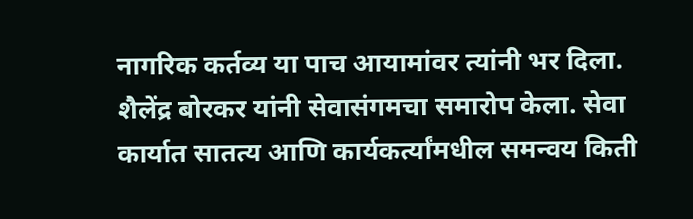नागरिक कर्तव्य या पाच आयामांवर त्यांनी भर दिला.
शैलेंद्र बोरकर यांनी सेवासंगमचा समारोप केला. सेवा कार्यात सातत्य आणि कार्यकर्त्यांमधील समन्वय किती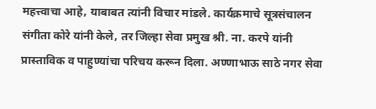महत्त्वाचा आहे, याबाबत त्यांनी विचार मांडले. कार्यक्रमाचे सूत्रसंचालन संगीता कोरे यांनी केले, तर जिल्हा सेवा प्रमुख श्री. ना. करपे यांनी प्रास्ताविक व पाहुण्यांचा परिचय करून दिला. अण्णाभाऊ साठे नगर सेवा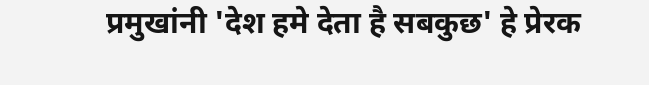प्रमुखांनी 'देश हमे देता है सबकुछ' हे प्रेरक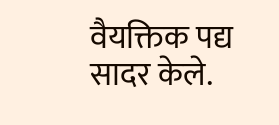वैयक्तिक पद्य सादर केले.